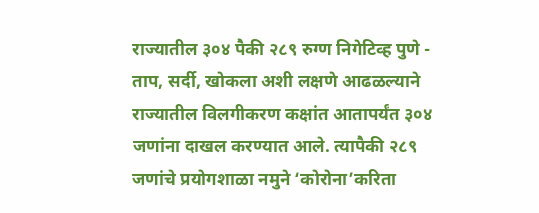राज्यातील ३०४ पैकी २८९ रुग्ण निगेटिव्ह पुणे - ताप, सर्दी, खोकला अशी लक्षणे आढळल्याने राज्यातील विलगीकरण कक्षांत आतापर्यंत ३०४ जणांना दाखल करण्यात आले. त्यापैकी २८९ जणांचे प्रयोगशाळा नमुने ‘कोरोना’करिता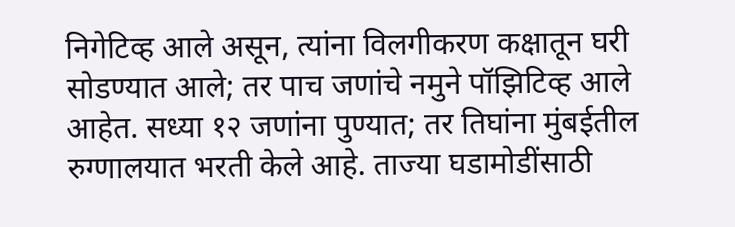निगेटिव्ह आले असून, त्यांना विलगीकरण कक्षातून घरी सोडण्यात आले; तर पाच जणांचे नमुने पॉझिटिव्ह आले आहेत. सध्या १२ जणांना पुण्यात; तर तिघांना मुंबईतील रुग्णालयात भरती केले आहे. ताज्या घडामोडींसाठी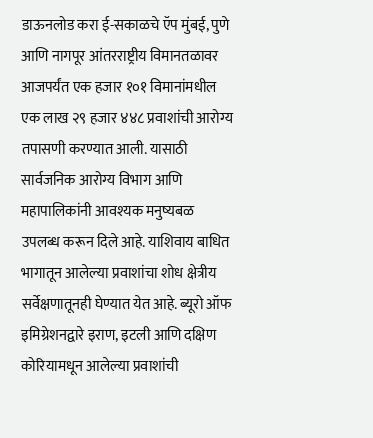डाऊनलोड करा ई-सकाळचे ऍप मुंबई, पुणे आणि नागपूर आंतरराष्ट्रीय विमानतळावर आजपर्यंत एक हजार १०१ विमानांमधील एक लाख २९ हजार ४४८ प्रवाशांची आरोग्य तपासणी करण्यात आली. यासाठी सार्वजनिक आरोग्य विभाग आणि महापालिकांनी आवश्‍यक मनुष्यबळ उपलब्ध करून दिले आहे. याशिवाय बाधित भागातून आलेल्या प्रवाशांचा शोध क्षेत्रीय सर्वेक्षणातूनही घेण्यात येत आहे. ब्यूरो ऑफ इमिग्रेशनद्वारे इराण, इटली आणि दक्षिण कोरियामधून आलेल्या प्रवाशांची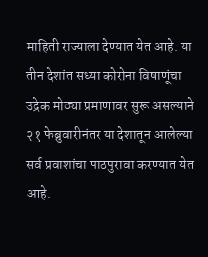माहिती राज्याला देण्यात येत आहे. या तीन देशांत सध्या कोरोना विषाणूंचा उद्रेक मोठ्या प्रमाणावर सुरू असल्याने २१ फेब्रुवारीनंतर या देशातून आलेल्या सर्व प्रवाशांचा पाठपुरावा करण्यात येत आहे.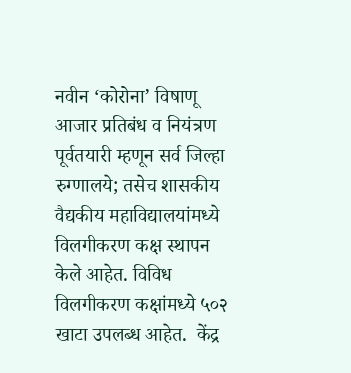नवीन ‘कोरोना’ विषाणू आजार प्रतिबंध व नियंत्रण पूर्वतयारी म्हणून सर्व जिल्हा रुग्णालये; तसेच शासकीय वैद्यकीय महाविद्यालयांमध्ये विलगीकरण कक्ष स्थापन केले आहेत. विविध विलगीकरण कक्षांमध्ये ५०२ खाटा उपलब्ध आहेत.  केंद्र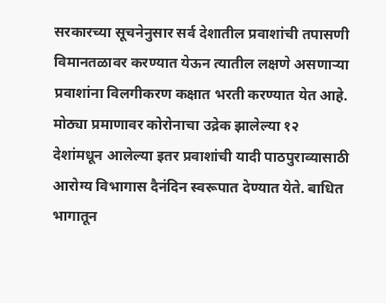सरकारच्या सूचनेनुसार सर्व देशातील प्रवाशांची तपासणी विमानतळावर करण्यात येऊन त्यातील लक्षणे असणाऱ्या प्रवाशांना विलगीकरण कक्षात भरती करण्यात येत आहे. मोठ्या प्रमाणावर कोरोनाचा उद्रेक झालेल्या १२ देशांमधून आलेल्या इतर प्रवाशांची यादी पाठपुराव्यासाठी आरोग्य विभागास दैनंदिन स्वरूपात देण्यात येते. बाधित भागातून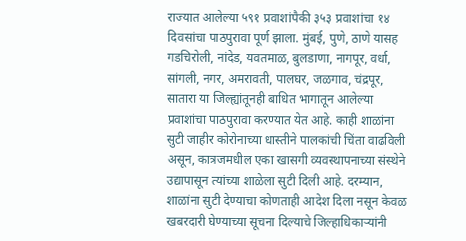राज्यात आलेल्या ५९१ प्रवाशांपैकी ३५३ प्रवाशांचा १४ दिवसांचा पाठपुरावा पूर्ण झाला. मुंबई, पुणे, ठाणे यासह गडचिरोली, नांदेड, यवतमाळ, बुलडाणा, नागपूर, वर्धा, सांगली, नगर, अमरावती, पालघर, जळगाव, चंद्रपूर, सातारा या जिल्ह्यांतूनही बाधित भागातून आलेल्या प्रवाशांचा पाठपुरावा करण्यात येत आहे. काही शाळांना सुटी जाहीर कोरोनाच्या धास्तीने पालकांची चिंता वाढविली असून, कात्रजमधील एका खासगी व्यवस्थापनाच्या संस्थेने उद्यापासून त्यांच्या शाळेला सुटी दिली आहे. दरम्यान, शाळांना सुटी देण्याचा कोणताही आदेश दिला नसून केवळ खबरदारी घेण्याच्या सूचना दिल्याचे जिल्हाधिकाऱ्यांनी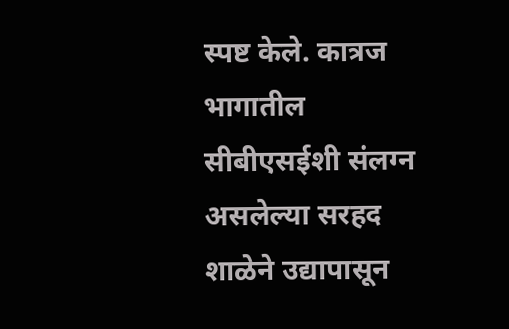स्पष्ट केले. कात्रज भागातील सीबीएसईशी संलग्न असलेल्या सरहद शाळेने उद्यापासून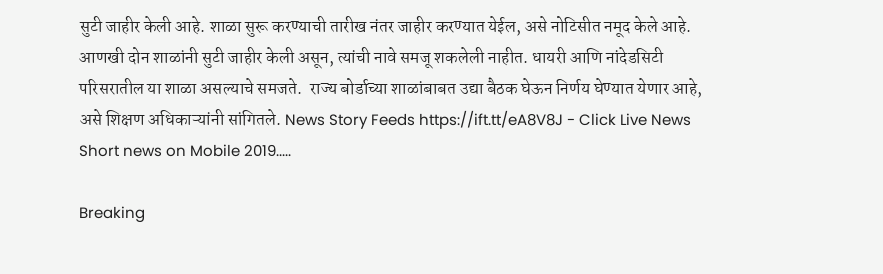सुटी जाहीर केली आहे. शाळा सुरू करण्याची तारीख नंतर जाहीर करण्यात येईल, असे नोटिसीत नमूद केले आहे. आणखी दोन शाळांनी सुटी जाहीर केली असून, त्यांची नावे समजू शकलेली नाहीत. धायरी आणि नांदेडसिटी परिसरातील या शाळा असल्याचे समजते.  राज्य बोर्डाच्या शाळांबाबत उद्या बैठक घेऊन निर्णय घेण्यात येणार आहे, असे शिक्षण अधिकाऱ्यांनी सांगितले. News Story Feeds https://ift.tt/eA8V8J - Click Live News Short news on Mobile 2019.....

Breaking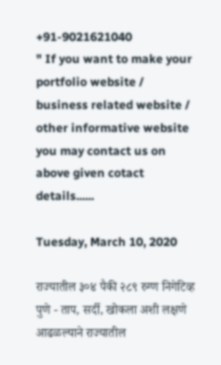+91-9021621040
" If you want to make your portfolio website / business related website / other informative website you may contact us on above given cotact details......

Tuesday, March 10, 2020

राज्यातील ३०४ पैकी २८९ रुग्ण निगेटिव्ह पुणे - ताप, सर्दी, खोकला अशी लक्षणे आढळल्याने राज्यातील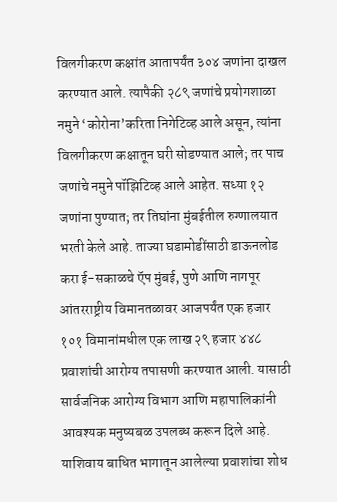विलगीकरण कक्षांत आतापर्यंत ३०४ जणांना दाखल करण्यात आले. त्यापैकी २८९ जणांचे प्रयोगशाळा नमुने ‘कोरोना’करिता निगेटिव्ह आले असून, त्यांना विलगीकरण कक्षातून घरी सोडण्यात आले; तर पाच जणांचे नमुने पॉझिटिव्ह आले आहेत. सध्या १२ जणांना पुण्यात; तर तिघांना मुंबईतील रुग्णालयात भरती केले आहे. ताज्या घडामोडींसाठी डाऊनलोड करा ई-सकाळचे ऍप मुंबई, पुणे आणि नागपूर आंतरराष्ट्रीय विमानतळावर आजपर्यंत एक हजार १०१ विमानांमधील एक लाख २९ हजार ४४८ प्रवाशांची आरोग्य तपासणी करण्यात आली. यासाठी सार्वजनिक आरोग्य विभाग आणि महापालिकांनी आवश्‍यक मनुष्यबळ उपलब्ध करून दिले आहे. याशिवाय बाधित भागातून आलेल्या प्रवाशांचा शोध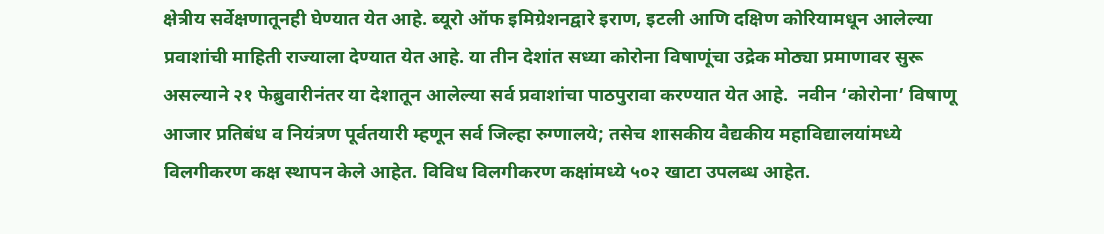क्षेत्रीय सर्वेक्षणातूनही घेण्यात येत आहे. ब्यूरो ऑफ इमिग्रेशनद्वारे इराण, इटली आणि दक्षिण कोरियामधून आलेल्या प्रवाशांची माहिती राज्याला देण्यात येत आहे. या तीन देशांत सध्या कोरोना विषाणूंचा उद्रेक मोठ्या प्रमाणावर सुरू असल्याने २१ फेब्रुवारीनंतर या देशातून आलेल्या सर्व प्रवाशांचा पाठपुरावा करण्यात येत आहे.  नवीन ‘कोरोना’ विषाणू आजार प्रतिबंध व नियंत्रण पूर्वतयारी म्हणून सर्व जिल्हा रुग्णालये; तसेच शासकीय वैद्यकीय महाविद्यालयांमध्ये विलगीकरण कक्ष स्थापन केले आहेत. विविध विलगीकरण कक्षांमध्ये ५०२ खाटा उपलब्ध आहेत.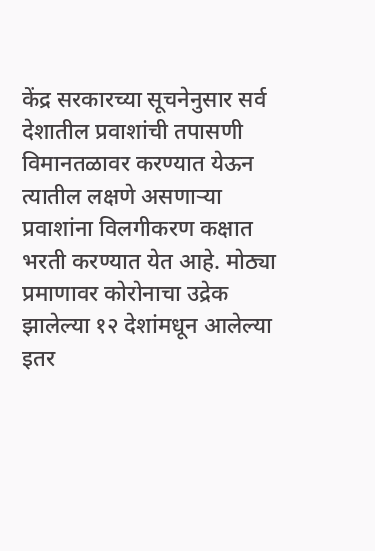केंद्र सरकारच्या सूचनेनुसार सर्व देशातील प्रवाशांची तपासणी विमानतळावर करण्यात येऊन त्यातील लक्षणे असणाऱ्या प्रवाशांना विलगीकरण कक्षात भरती करण्यात येत आहे. मोठ्या प्रमाणावर कोरोनाचा उद्रेक झालेल्या १२ देशांमधून आलेल्या इतर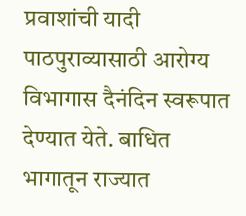प्रवाशांची यादी पाठपुराव्यासाठी आरोग्य विभागास दैनंदिन स्वरूपात देण्यात येते. बाधित भागातून राज्यात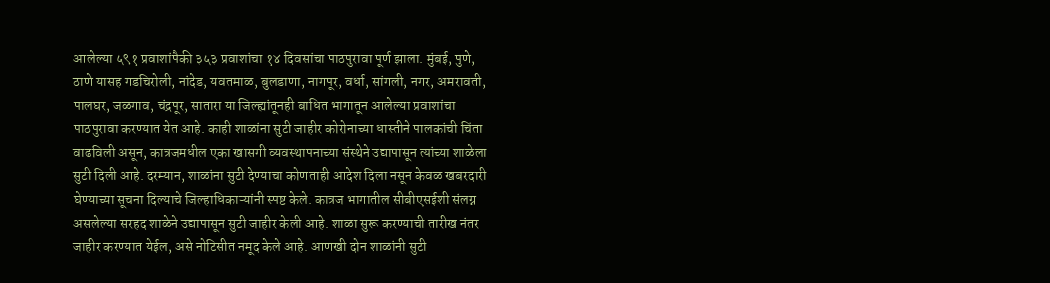आलेल्या ५९१ प्रवाशांपैकी ३५३ प्रवाशांचा १४ दिवसांचा पाठपुरावा पूर्ण झाला. मुंबई, पुणे, ठाणे यासह गडचिरोली, नांदेड, यवतमाळ, बुलडाणा, नागपूर, वर्धा, सांगली, नगर, अमरावती, पालघर, जळगाव, चंद्रपूर, सातारा या जिल्ह्यांतूनही बाधित भागातून आलेल्या प्रवाशांचा पाठपुरावा करण्यात येत आहे. काही शाळांना सुटी जाहीर कोरोनाच्या धास्तीने पालकांची चिंता वाढविली असून, कात्रजमधील एका खासगी व्यवस्थापनाच्या संस्थेने उद्यापासून त्यांच्या शाळेला सुटी दिली आहे. दरम्यान, शाळांना सुटी देण्याचा कोणताही आदेश दिला नसून केवळ खबरदारी घेण्याच्या सूचना दिल्याचे जिल्हाधिकाऱ्यांनी स्पष्ट केले. कात्रज भागातील सीबीएसईशी संलग्न असलेल्या सरहद शाळेने उद्यापासून सुटी जाहीर केली आहे. शाळा सुरू करण्याची तारीख नंतर जाहीर करण्यात येईल, असे नोटिसीत नमूद केले आहे. आणखी दोन शाळांनी सुटी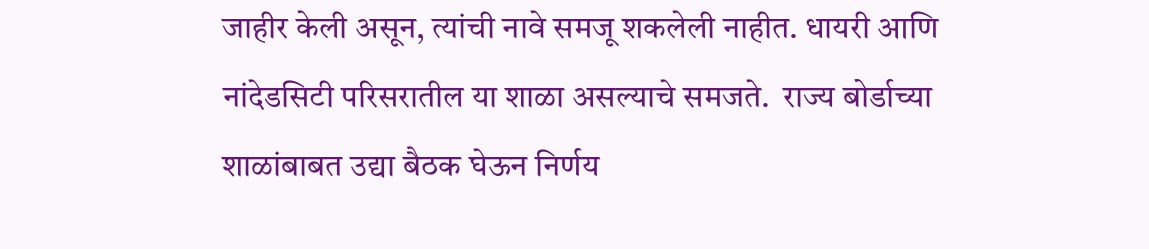जाहीर केली असून, त्यांची नावे समजू शकलेली नाहीत. धायरी आणि नांदेडसिटी परिसरातील या शाळा असल्याचे समजते.  राज्य बोर्डाच्या शाळांबाबत उद्या बैठक घेऊन निर्णय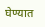घेण्यात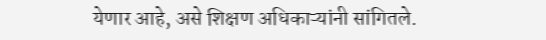येणार आहे, असे शिक्षण अधिकाऱ्यांनी सांगितले.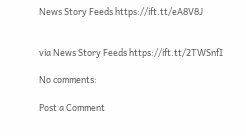News Story Feeds https://ift.tt/eA8V8J


via News Story Feeds https://ift.tt/2TWSnfI

No comments:

Post a Comment